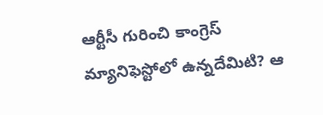ఆర్టీసీ గురించి కాంగ్రెస్ మ్యానిఫెస్టోలో ఉన్నదేమిటి? ఆ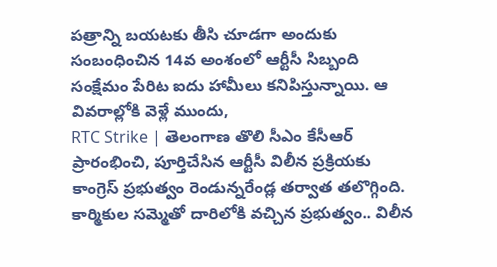పత్రాన్ని బయటకు తీసి చూడగా అందుకు సంబంధించిన 14వ అంశంలో ఆర్టీసీ సిబ్బంది సంక్షేమం పేరిట ఐదు హామీలు కనిపిస్తున్నాయి. ఆ వివరాల్లోకి వెళ్లే ముందు,
RTC Strike | తెలంగాణ తొలి సీఎం కేసీఆర్ ప్రారంభించి, పూర్తిచేసిన ఆర్టీసీ విలీన ప్రక్రియకు కాంగ్రెస్ ప్రభుత్వం రెండున్నరేండ్ల తర్వాత తలొగ్గింది. కార్మికుల సమ్మెతో దారిలోకి వచ్చిన ప్రభుత్వం.. విలీన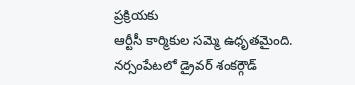ప్రక్రియకు
ఆర్టీసీ కార్మికుల సమ్మె ఉధృతమైంది. నర్సంపేటలో డ్రైవర్ శంకర్గౌడ్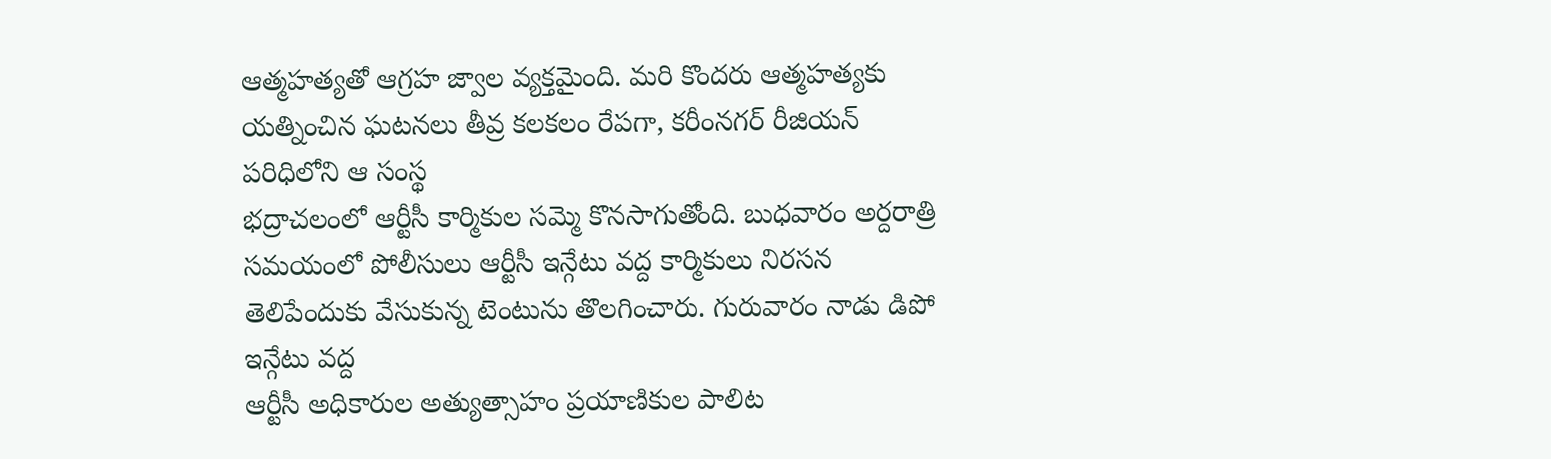ఆత్మహత్యతో ఆగ్రహ జ్వాల వ్యక్తమైంది. మరి కొందరు ఆత్మహత్యకు యత్నించిన ఘటనలు తీవ్ర కలకలం రేపగా, కరీంనగర్ రీజియన్ పరిధిలోని ఆ సంస్థ
భద్రాచలంలో ఆర్టీసీ కార్మికుల సమ్మె కొనసాగుతోంది. బుధవారం అర్దరాత్రి సమయంలో పోలీసులు ఆర్టీసీ ఇన్గేటు వద్ద కార్మికులు నిరసన తెలిపేందుకు వేసుకున్న టెంటును తొలగించారు. గురువారం నాడు డిపో ఇన్గేటు వద్ద
ఆర్టీసీ అధికారుల అత్యుత్సాహం ప్రయాణికుల పాలిట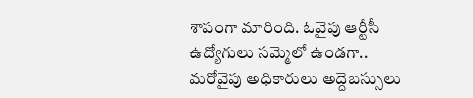శాపంగా మారింది. ఓవైపు ఆర్టీసీ ఉద్యోగులు సమ్మెలో ఉండగా.. మరోవైపు అధికారులు అద్దెబస్సులు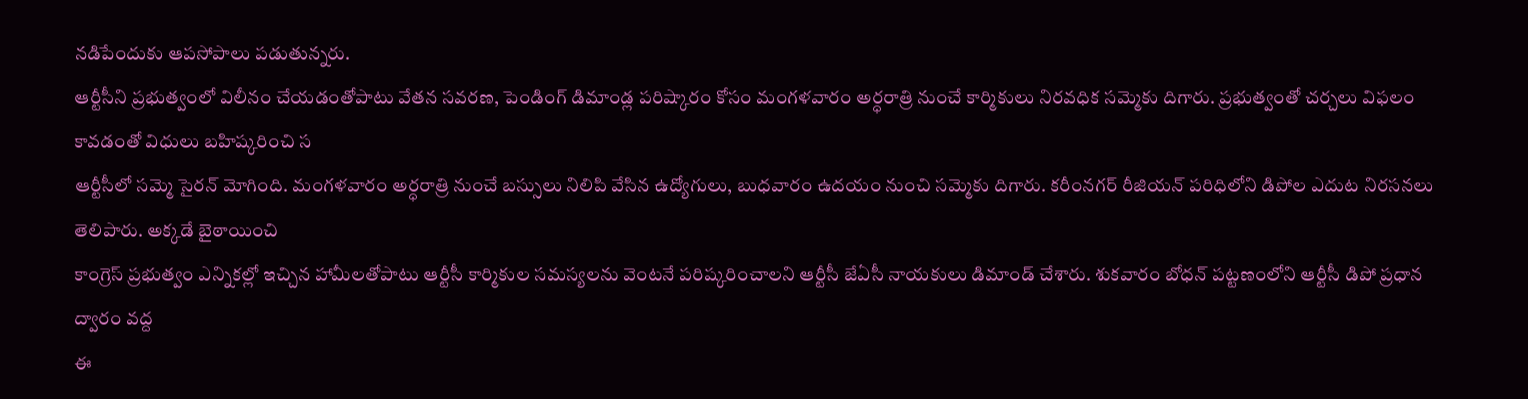నడిపేందుకు ఆపసోపాలు పడుతున్నరు.
ఆర్టీసీని ప్రభుత్వంలో విలీనం చేయడంతోపాటు వేతన సవరణ, పెండింగ్ డిమాండ్ల పరిష్కారం కోసం మంగళవారం అర్ధరాత్రి నుంచే కార్మికులు నిరవధిక సమ్మెకు దిగారు. ప్రభుత్వంతో చర్చలు విఫలం కావడంతో విధులు బహిష్కరించి స
ఆర్టీసీలో సమ్మె సైరన్ మోగింది. మంగళవారం అర్ధరాత్రి నుంచే బస్సులు నిలిపి వేసిన ఉద్యోగులు, బుధవారం ఉదయం నుంచి సమ్మెకు దిగారు. కరీంనగర్ రీజియన్ పరిధిలోని డిపోల ఎదుట నిరసనలు తెలిపారు. అక్కడే బైఠాయించి
కాంగ్రెస్ ప్రభుత్వం ఎన్నికల్లో ఇచ్చిన హామీలతోపాటు ఆర్టీసీ కార్మికుల సమస్యలను వెంటనే పరిష్కరించాలని ఆర్టీసీ జేఏసీ నాయకులు డిమాండ్ చేశారు. శుకవారం బోధన్ పట్టణంలోని ఆర్టీసీ డిపో ప్రధాన ద్వారం వద్ద
ఈ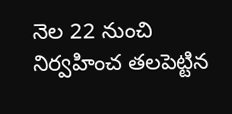నెల 22 నుంచి నిర్వహించ తలపెట్టిన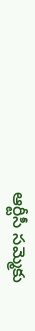ఆర్టీసీ సమ్మెకు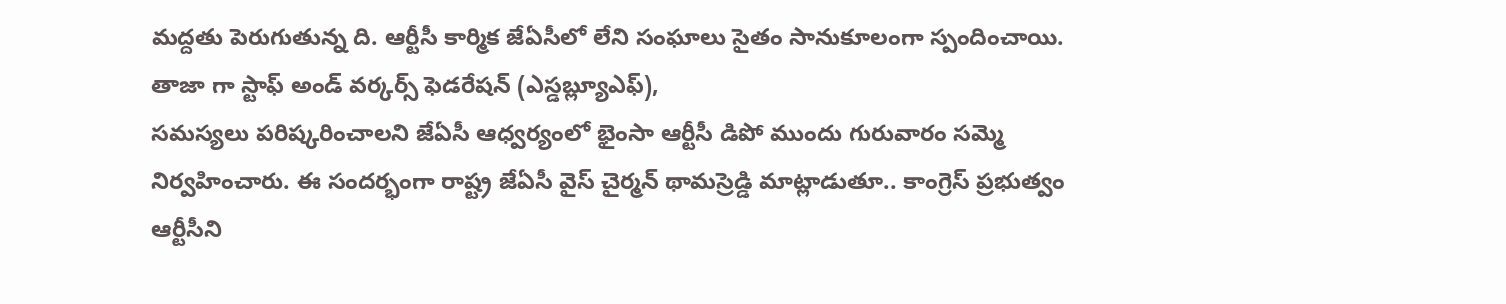మద్దతు పెరుగుతున్న ది. ఆర్టీసీ కార్మిక జేఏసీలో లేని సంఘాలు సైతం సానుకూలంగా స్పందించాయి. తాజా గా స్టాఫ్ అండ్ వర్కర్స్ ఫెడరేషన్ (ఎస్డబ్ల్యూఎఫ్),
సమస్యలు పరిష్కరించాలని జేఏసీ ఆధ్వర్యంలో భైంసా ఆర్టీసీ డిపో ముందు గురువారం సమ్మె నిర్వహించారు. ఈ సందర్భంగా రాష్ట్ర జేఏసీ వైస్ చైర్మన్ థామస్రెడ్డి మాట్లాడుతూ.. కాంగ్రెస్ ప్రభుత్వం ఆర్టీసీని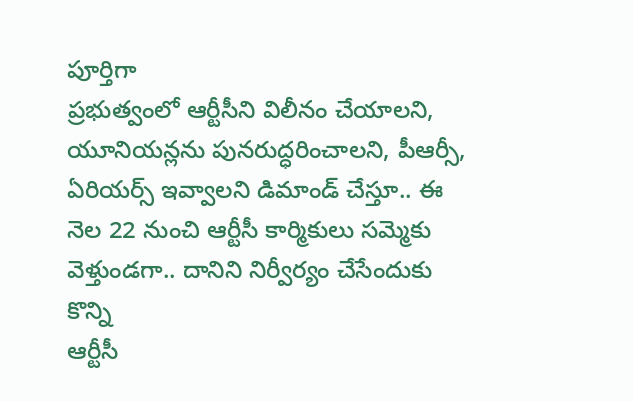పూర్తిగా
ప్రభుత్వంలో ఆర్టీసీని విలీనం చేయాలని, యూనియన్లను పునరుద్ధరించాలని, పీఆర్సీ, ఏరియర్స్ ఇవ్వాలని డిమాండ్ చేస్తూ.. ఈ నెల 22 నుంచి ఆర్టీసీ కార్మికులు సమ్మెకు వెళ్తుండగా.. దానిని నిర్వీర్యం చేసేందుకు కొన్ని
ఆర్టీసీ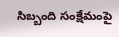సిబ్బంది సంక్షేమంపై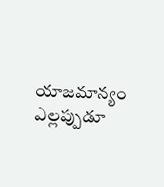యాజమాన్యం ఎల్లప్పుడూ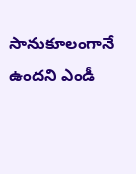సానుకూలంగానే ఉందని ఎండీ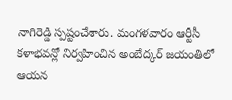నాగిరెడ్డి స్పష్టంచేశారు. మంగళవారం ఆర్టీసీ కళాభవన్లో నిర్వహించిన అంబేద్కర్ జయంతిలో ఆయన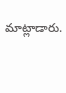మాట్లాడారు.